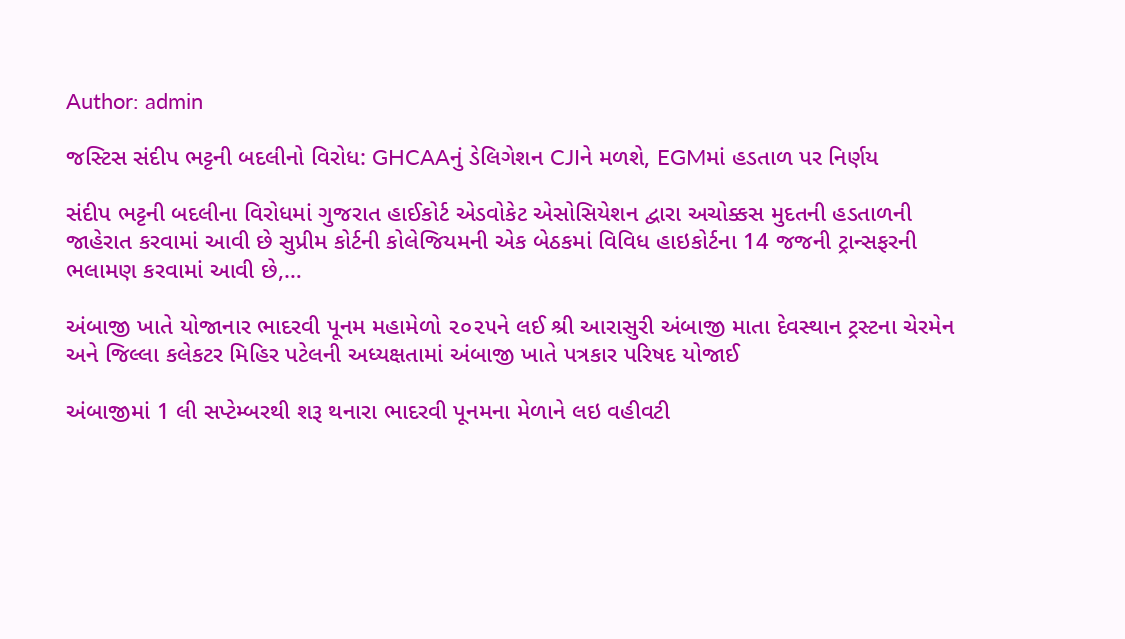Author: admin

જસ્ટિસ સંદીપ ભટ્ટની બદલીનો વિરોધ: GHCAAનું ડેલિગેશન CJIને મળશે, EGMમાં હડતાળ પર નિર્ણય

સંદીપ ભટ્ટની બદલીના વિરોધમાં ગુજરાત હાઈકોર્ટ એડવોકેટ એસોસિયેશન દ્વારા અચોક્કસ મુદતની હડતાળની જાહેરાત કરવામાં આવી છે સુપ્રીમ કોર્ટની કોલેજિયમની એક બેઠકમાં વિવિધ હાઇકોર્ટના 14 જજની ટ્રાન્સફરની ભલામણ કરવામાં આવી છે,…

અંબાજી ખાતે યોજાનાર ભાદરવી પૂનમ મહામેળો ૨૦૨૫ને લઈ શ્રી આરાસુરી અંબાજી માતા દેવસ્થાન ટ્રસ્ટના ચેરમેન અને જિલ્લા કલેકટર મિહિર પટેલની અધ્યક્ષતામાં અંબાજી ખાતે પત્રકાર પરિષદ યોજાઈ

અંબાજીમાં 1 લી સપ્ટેમ્બરથી શરૂ થનારા ભાદરવી પૂનમના મેળાને લઇ વહીવટી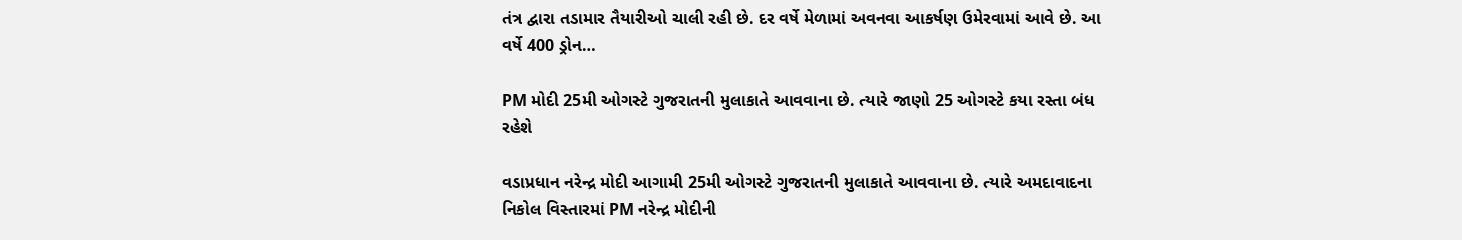તંત્ર દ્વારા તડામાર તૈયારીઓ ચાલી રહી છે. દર વર્ષે મેળામાં અવનવા આકર્ષણ ઉમેરવામાં આવે છે. આ વર્ષે 400 ડ્રોન…

PM મોદી 25મી ઓગસ્ટે ગુજરાતની મુલાકાતે આવવાના છે. ત્યારે જાણો 25 ઓગસ્ટે કયા રસ્તા બંધ રહેશે

વડાપ્રધાન નરેન્દ્ર મોદી આગામી 25મી ઓગસ્ટે ગુજરાતની મુલાકાતે આવવાના છે. ત્યારે અમદાવાદના નિકોલ વિસ્તારમાં PM નરેન્દ્ર મોદીની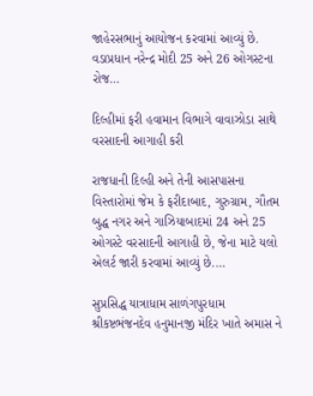જાહેરસભાનું આયોજન કરવામાં આવ્યું છે. વડાપ્રધાન નરેન્દ્ર મોદી 25 અને 26 ઓગસ્ટના રોજ…

દિલ્હીમાં ફરી હવામાન વિભાગે વાવાઝોડા સાથે વરસાદની આગાહી કરી

રાજધાની દિલ્હી અને તેની આસપાસના વિસ્તારોમાં જેમ કે ફરીદાબાદ, ગુરુગ્રામ, ગૌતમ બુદ્ધ નગર અને ગાઝિયાબાદમાં 24 અને 25 ઓગસ્ટે વરસાદની આગાહી છે, જેના માટે યલો એલર્ટ જારી કરવામાં આવ્યું છે.…

સુપ્રસિદ્ધ યાત્રાધામ સાળંગપુરધામ શ્રીકષ્ટભંજનદેવ હનુમાનજી મંદિર ખાતે અમાસ ને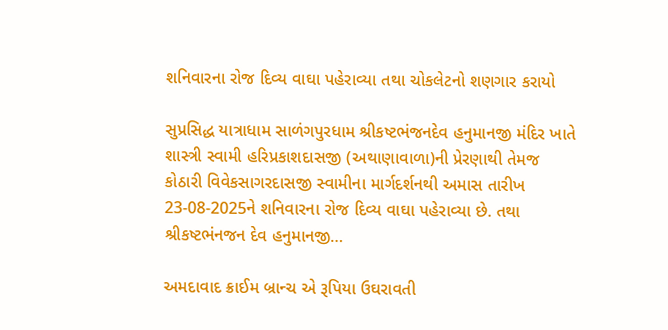શનિવારના રોજ દિવ્ય વાઘા પહેરાવ્યા તથા ચોકલેટનો શણગાર કરાયો

સુપ્રસિદ્ધ યાત્રાધામ સાળંગપુરધામ શ્રીકષ્ટભંજનદેવ હનુમાનજી મંદિર ખાતે શાસ્ત્રી સ્વામી હરિપ્રકાશદાસજી (અથાણાવાળા)ની પ્રેરણાથી તેમજ કોઠારી વિવેકસાગરદાસજી સ્વામીના માર્ગદર્શનથી અમાસ તારીખ 23-08-2025ને શનિવારના રોજ દિવ્ય વાઘા પહેરાવ્યા છે. તથા શ્રીકષ્ટભંનજન દેવ હનુમાનજી…

અમદાવાદ ક્રાઈમ બ્રાન્ચ એ રૂપિયા ઉઘરાવતી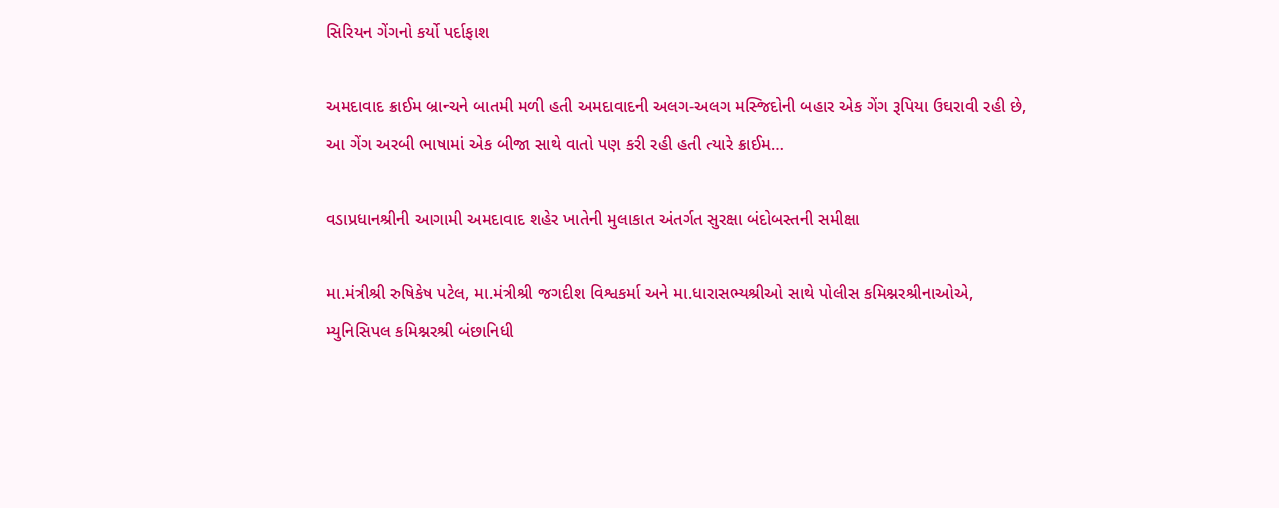સિરિયન ગેંગનો કર્યો પર્દાફાશ

અમદાવાદ ક્રાઈમ બ્રાન્ચને બાતમી મળી હતી અમદાવાદની અલગ-અલગ મસ્જિદોની બહાર એક ગેંગ રૂપિયા ઉઘરાવી રહી છે, આ ગેંગ અરબી ભાષામાં એક બીજા સાથે વાતો પણ કરી રહી હતી ત્યારે ક્રાઈમ…

વડાપ્રધાનશ્રીની આગામી અમદાવાદ શહેર ખાતેની મુલાકાત અંતર્ગત સુરક્ષા બંદોબસ્તની સમીક્ષા

મા.મંત્રીશ્રી રુષિકેષ પટેલ, મા.મંત્રીશ્રી જગદીશ વિશ્વકર્મા અને મા.ધારાસભ્યશ્રીઓ સાથે પોલીસ કમિશ્નરશ્રીનાઓએ, મ્યુનિસિપલ કમિશ્નરશ્રી બંછાનિધી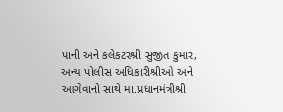પાની અને કલેકટરશ્રી સુજીત કુમાર, અન્ય પોલીસ અધિકારીશ્રીઓ અને આગેવાનો સાથે મા.પ્રધાનમંત્રીશ્રી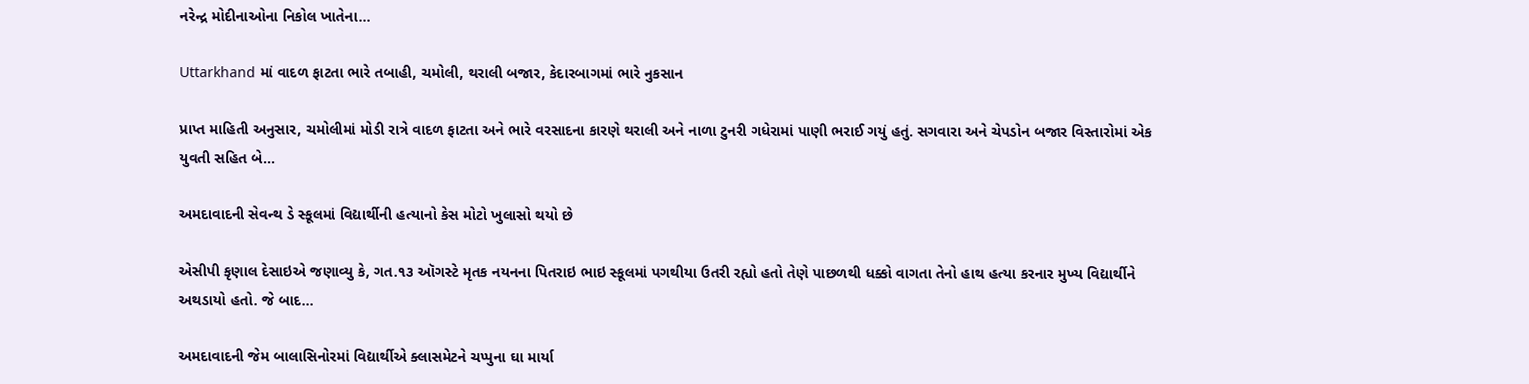નરેન્દ્ર મોદીનાઓના નિકોલ ખાતેના…

Uttarkhand માં વાદળ ફાટતા ભારે તબાહી, ચમોલી, થરાલી બજાર, કેદારબાગમાં ભારે નુકસાન

પ્રાપ્ત માહિતી અનુસાર, ચમોલીમાં મોડી રાત્રે વાદળ ફાટતા અને ભારે વરસાદના કારણે થરાલી અને નાળા ટુનરી ગધેરામાં પાણી ભરાઈ ગયું હતું. સગવારા અને ચેપડોન બજાર વિસ્તારોમાં એક યુવતી સહિત બે…

અમદાવાદની સેવન્થ ડે સ્કૂલમાં વિદ્યાર્થીની હત્યાનો કેસ મોટો ખુલાસો થયો છે

એસીપી કૃણાલ દેસાઇએ જણાવ્યુ કે, ગત.૧૩ ઑગસ્ટે મૃતક નયનના પિતરાઇ ભાઇ સ્કૂલમાં પગથીયા ઉતરી રહ્યો હતો તેણે પાછળથી ધક્કો વાગતા તેનો હાથ હત્યા કરનાર મુખ્ય વિદ્યાર્થીને અથડાયો હતો. જે બાદ…

અમદાવાદની જેમ બાલાસિનોરમાં વિદ્યાર્થીએ ક્લાસમેટને ચપ્પુના ઘા માર્યા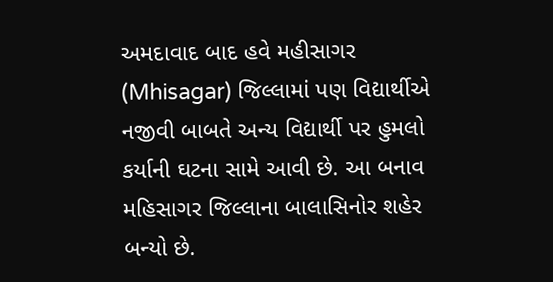અમદાવાદ બાદ હવે મહીસાગર (Mhisagar) જિલ્લામાં પણ વિદ્યાર્થીએ નજીવી બાબતે અન્ય વિદ્યાર્થી પર હુમલો કર્યાની ઘટના સામે આવી છે. આ બનાવ મહિસાગર જિલ્લાના બાલાસિનોર શહેર બન્યો છે.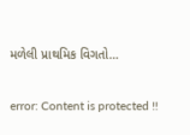મળેલી પ્રાથમિક વિગતો…

error: Content is protected !!